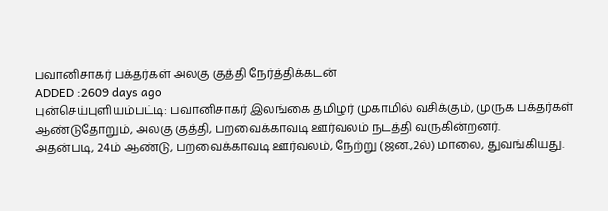பவானிசாகர் பக்தர்கள் அலகு குத்தி நேர்த்திக்கடன்
ADDED :2609 days ago
புன்செய்புளியம்பட்டி: பவானிசாகர் இலங்கை தமிழர் முகாமில் வசிக்கும், முருக பக்தர்கள் ஆண்டுதோறும், அலகு குத்தி, பறவைக்காவடி ஊர்வலம் நடத்தி வருகின்றனர்.
அதன்படி, 24ம் ஆண்டு, பறவைக்காவடி ஊர்வலம், நேற்று (ஜன.,2ல்) மாலை, துவங்கியது.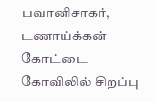பவானிசாகர், டணாய்க்கன் கோட்டை கோவிலில் சிறப்பு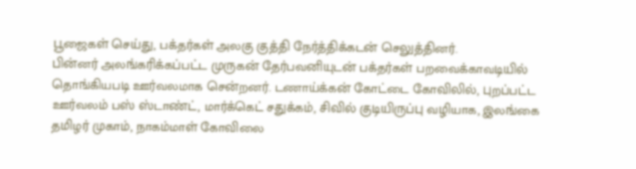பூஜைகள் செய்து, பக்தர்கள் அலகு குத்தி நேர்த்திக்கடன் செலுத்தினர்.
பின்னர் அலங்கரிக்கப்பட்ட முருகன் தேர்பவனியுடன் பக்தர்கள் பறவைக்காவடியில் தொங்கியபடி ஊர்வலமாக சென்றனர். டணாய்க்கன் கோட்டை கோவிலில், புறப்பட்ட ஊர்வலம் பஸ் ஸ்டாண்ட், மார்க்கெட் சதுக்கம், சிவில் குடியிருப்பு வழியாக, இலங்கை தமிழர் முகாம், நாகம்மாள் கோவிலை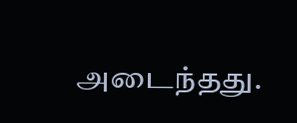அடைந்தது.